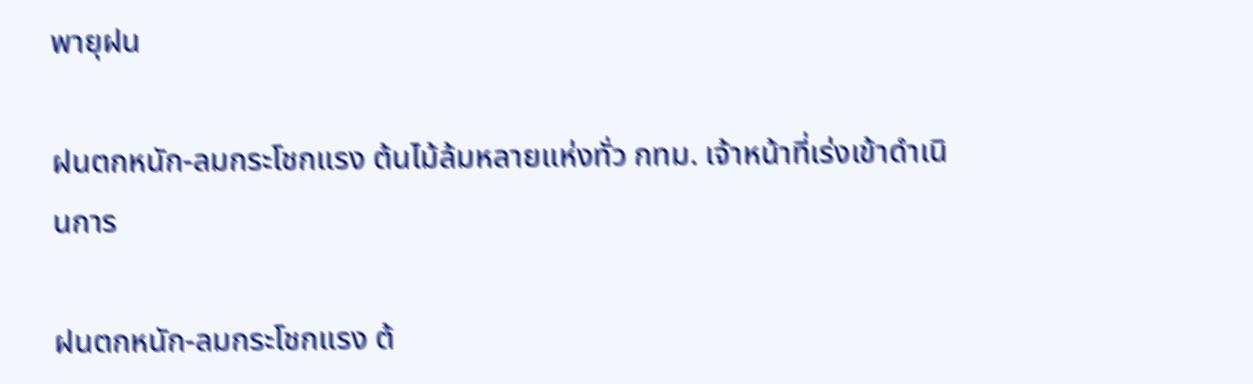พายุฝน

ฝนตกหนัก-ลมกระโชกแรง ต้นไม้ล้มหลายแห่งทั่ว กทม. เจ้าหน้าที่เร่งเข้าดำเนินการ

ฝนตกหนัก-ลมกระโชกแรง ต้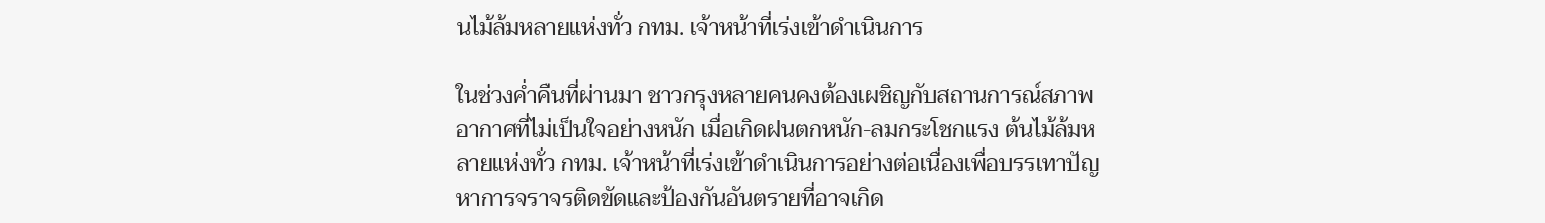นไม้ล้มหลายแห่งทั่ว กทม. เจ้าหน้าที่เร่งเข้าดำเนินการ

ในช่วงค่ำคืนที่ผ่านมา ชาวกรุงหลายคนคงต้องเผชิญกับสถานการณ์สภาพอากาศที่ไม่เป็นใจอย่างหนัก เมื่อเกิดฝนตกหนัก-ลมกระโชกแรง ต้นไม้ล้มหลายแห่งทั่ว กทม. เจ้าหน้าที่เร่งเข้าดำเนินการอย่างต่อเนื่องเพื่อบรรเทาปัญหาการจราจรติดขัดและป้องกันอันตรายที่อาจเกิด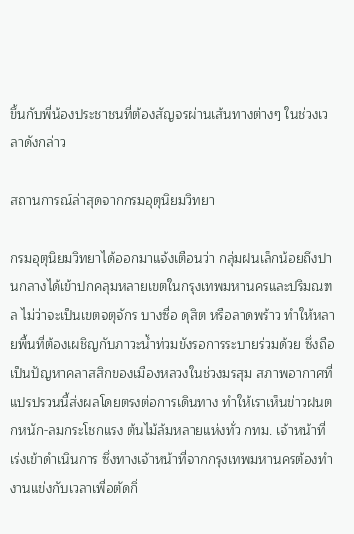ขึ้นกับพี่น้องประชาชนที่ต้องสัญจรผ่านเส้นทางต่างๆ ในช่วงเวลาดังกล่าว

สถานการณ์ล่าสุดจากกรมอุตุนิยมวิทยา

กรมอุตุนิยมวิทยาได้ออกมาแจ้งเตือนว่า กลุ่มฝนเล็กน้อยถึงปานกลางได้เข้าปกคลุมหลายเขตในกรุงเทพมหานครและปริมณฑล ไม่ว่าจะเป็นเขตจตุจักร บางซื่อ ดุสิต หรือลาดพร้าว ทำให้หลายพื้นที่ต้องเผชิญกับภาวะน้ำท่วมขังรอการระบายร่วมด้วย ซึ่งถือเป็นปัญหาคลาสสิกของเมืองหลวงในช่วงมรสุม สภาพอากาศที่แปรปรวนนี้ส่งผลโดยตรงต่อการเดินทาง ทำให้เราเห็นข่าวฝนตกหนัก-ลมกระโชกแรง ต้นไม้ล้มหลายแห่งทั่ว กทม. เจ้าหน้าที่เร่งเข้าดำเนินการ ซึ่งทางเจ้าหน้าที่จากกรุงเทพมหานครต้องทำงานแข่งกับเวลาเพื่อตัดกิ่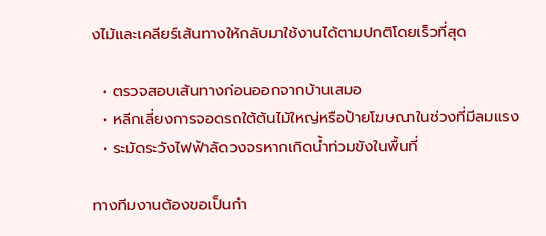งไม้และเคลียร์เส้นทางให้กลับมาใช้งานได้ตามปกติโดยเร็วที่สุด

  • ตรวจสอบเส้นทางก่อนออกจากบ้านเสมอ
  • หลีกเลี่ยงการจอดรถใต้ต้นไม้ใหญ่หรือป้ายโฆษณาในช่วงที่มีลมแรง
  • ระมัดระวังไฟฟ้าลัดวงจรหากเกิดน้ำท่วมขังในพื้นที่

ทางทีมงานต้องขอเป็นกำ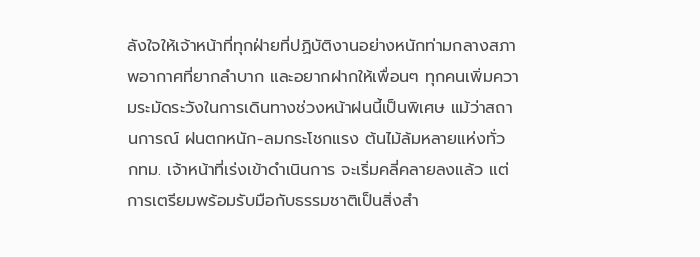ลังใจให้เจ้าหน้าที่ทุกฝ่ายที่ปฏิบัติงานอย่างหนักท่ามกลางสภาพอากาศที่ยากลำบาก และอยากฝากให้เพื่อนๆ ทุกคนเพิ่มความระมัดระวังในการเดินทางช่วงหน้าฝนนี้เป็นพิเศษ แม้ว่าสถานการณ์ ฝนตกหนัก-ลมกระโชกแรง ต้นไม้ล้มหลายแห่งทั่ว กทม. เจ้าหน้าที่เร่งเข้าดำเนินการ จะเริ่มคลี่คลายลงแล้ว แต่การเตรียมพร้อมรับมือกับธรรมชาติเป็นสิ่งสำ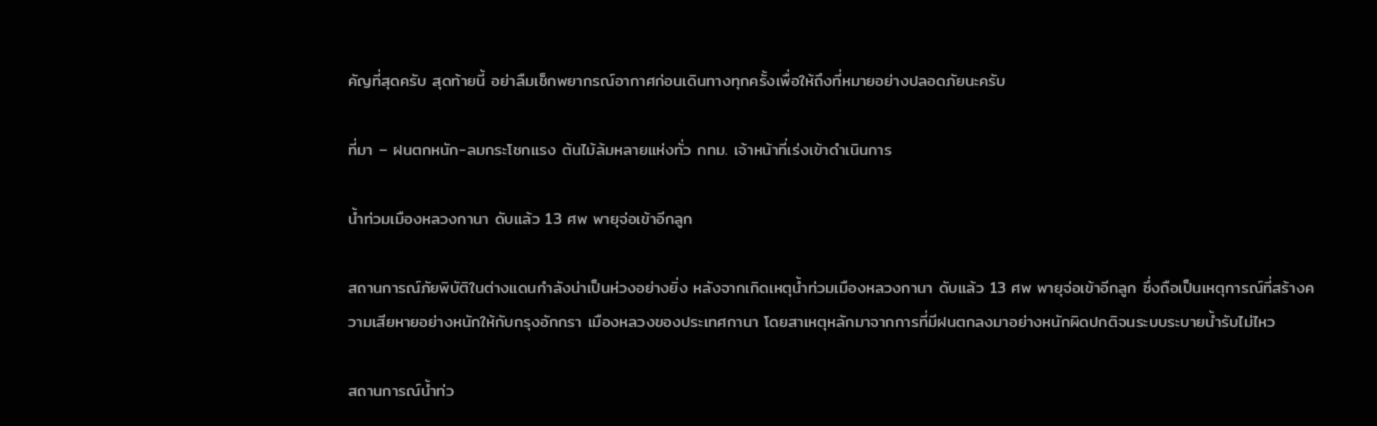คัญที่สุดครับ สุดท้ายนี้ อย่าลืมเช็กพยากรณ์อากาศก่อนเดินทางทุกครั้งเพื่อให้ถึงที่หมายอย่างปลอดภัยนะครับ

ที่มา – ฝนตกหนัก-ลมกระโชกแรง ต้นไม้ล้มหลายแห่งทั่ว กทม. เจ้าหน้าที่เร่งเข้าดำเนินการ

น้ำท่วมเมืองหลวงกานา ดับแล้ว 13 ศพ พายุจ่อเข้าอีกลูก

สถานการณ์ภัยพิบัติในต่างแดนกำลังน่าเป็นห่วงอย่างยิ่ง หลังจากเกิดเหตุน้ำท่วมเมืองหลวงกานา ดับแล้ว 13 ศพ พายุจ่อเข้าอีกลูก ซึ่งถือเป็นเหตุการณ์ที่สร้างความเสียหายอย่างหนักให้กับกรุงอักกรา เมืองหลวงของประเทศกานา โดยสาเหตุหลักมาจากการที่มีฝนตกลงมาอย่างหนักผิดปกติจนระบบระบายน้ำรับไม่ไหว

สถานการณ์น้ำท่ว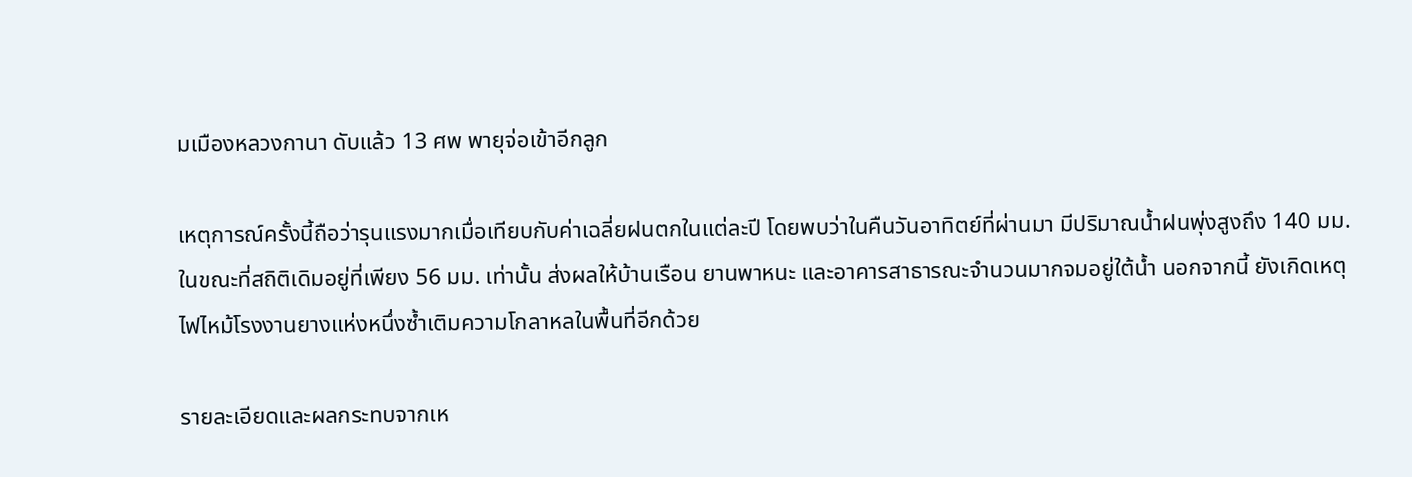มเมืองหลวงกานา ดับแล้ว 13 ศพ พายุจ่อเข้าอีกลูก

เหตุการณ์ครั้งนี้ถือว่ารุนแรงมากเมื่อเทียบกับค่าเฉลี่ยฝนตกในแต่ละปี โดยพบว่าในคืนวันอาทิตย์ที่ผ่านมา มีปริมาณน้ำฝนพุ่งสูงถึง 140 มม. ในขณะที่สถิติเดิมอยู่ที่เพียง 56 มม. เท่านั้น ส่งผลให้บ้านเรือน ยานพาหนะ และอาคารสาธารณะจำนวนมากจมอยู่ใต้น้ำ นอกจากนี้ ยังเกิดเหตุไฟไหม้โรงงานยางแห่งหนึ่งซ้ำเติมความโกลาหลในพื้นที่อีกด้วย

รายละเอียดและผลกระทบจากเห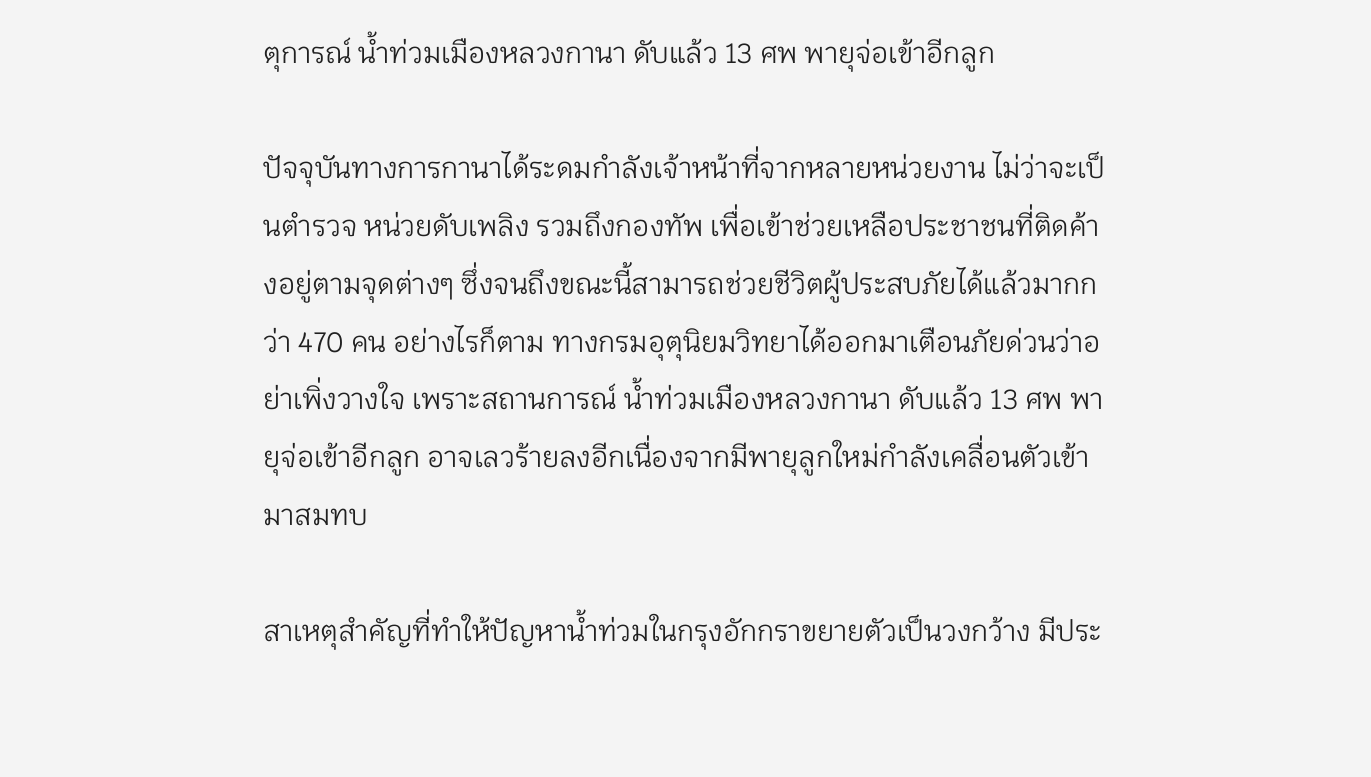ตุการณ์ น้ำท่วมเมืองหลวงกานา ดับแล้ว 13 ศพ พายุจ่อเข้าอีกลูก

ปัจจุบันทางการกานาได้ระดมกำลังเจ้าหน้าที่จากหลายหน่วยงาน ไม่ว่าจะเป็นตำรวจ หน่วยดับเพลิง รวมถึงกองทัพ เพื่อเข้าช่วยเหลือประชาชนที่ติดค้างอยู่ตามจุดต่างๆ ซึ่งจนถึงขณะนี้สามารถช่วยชีวิตผู้ประสบภัยได้แล้วมากกว่า 470 คน อย่างไรก็ตาม ทางกรมอุตุนิยมวิทยาได้ออกมาเตือนภัยด่วนว่าอย่าเพิ่งวางใจ เพราะสถานการณ์ น้ำท่วมเมืองหลวงกานา ดับแล้ว 13 ศพ พายุจ่อเข้าอีกลูก อาจเลวร้ายลงอีกเนื่องจากมีพายุลูกใหม่กำลังเคลื่อนตัวเข้ามาสมทบ

สาเหตุสำคัญที่ทำให้ปัญหาน้ำท่วมในกรุงอักกราขยายตัวเป็นวงกว้าง มีประ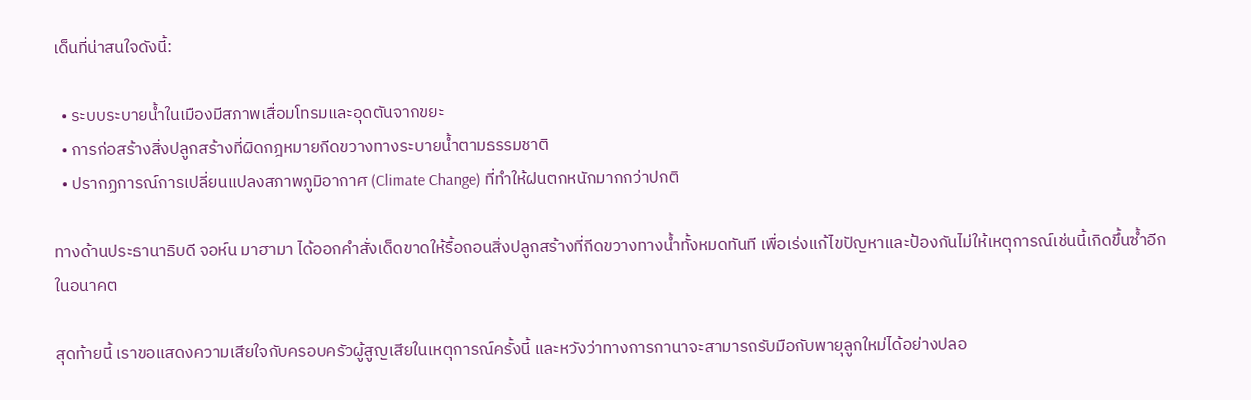เด็นที่น่าสนใจดังนี้:

  • ระบบระบายน้ำในเมืองมีสภาพเสื่อมโทรมและอุดตันจากขยะ
  • การก่อสร้างสิ่งปลูกสร้างที่ผิดกฎหมายกีดขวางทางระบายน้ำตามธรรมชาติ
  • ปรากฏการณ์การเปลี่ยนแปลงสภาพภูมิอากาศ (Climate Change) ที่ทำให้ฝนตกหนักมากกว่าปกติ

ทางด้านประธานาธิบดี จอห์น มาฮามา ได้ออกคำสั่งเด็ดขาดให้รื้อถอนสิ่งปลูกสร้างที่กีดขวางทางน้ำทั้งหมดทันที เพื่อเร่งแก้ไขปัญหาและป้องกันไม่ให้เหตุการณ์เช่นนี้เกิดขึ้นซ้ำอีกในอนาคต

สุดท้ายนี้ เราขอแสดงความเสียใจกับครอบครัวผู้สูญเสียในเหตุการณ์ครั้งนี้ และหวังว่าทางการกานาจะสามารถรับมือกับพายุลูกใหม่ได้อย่างปลอ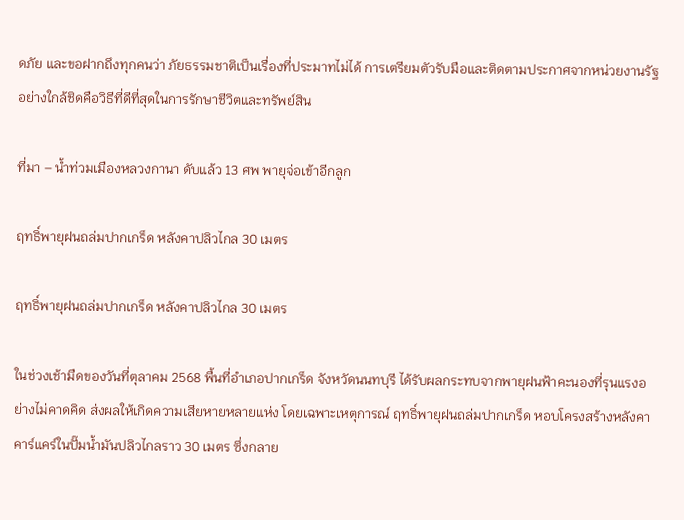ดภัย และขอฝากถึงทุกคนว่า ภัยธรรมชาติเป็นเรื่องที่ประมาทไม่ได้ การเตรียมตัวรับมือและติดตามประกาศจากหน่วยงานรัฐอย่างใกล้ชิดคือวิธีที่ดีที่สุดในการรักษาชีวิตและทรัพย์สิน

ที่มา – น้ำท่วมเมืองหลวงกานา ดับแล้ว 13 ศพ พายุจ่อเข้าอีกลูก

ฤทธิ์พายุฝนถล่มปากเกร็ด หลังคาปลิวไกล 30 เมตร

ฤทธิ์พายุฝนถล่มปากเกร็ด หลังคาปลิวไกล 30 เมตร

ในช่วงเช้ามืดของวันที่ตุลาคม 2568 พื้นที่อำเภอปากเกร็ด จังหวัดนนทบุรี ได้รับผลกระทบจากพายุฝนฟ้าคะนองที่รุนแรงอย่างไม่คาดคิด ส่งผลให้เกิดความเสียหายหลายแห่ง โดยเฉพาะเหตุการณ์ ฤทธิ์พายุฝนถล่มปากเกร็ด หอบโครงสร้างหลังคาคาร์แคร์ในปั๊มน้ำมันปลิวไกลราว 30 เมตร ซึ่งกลาย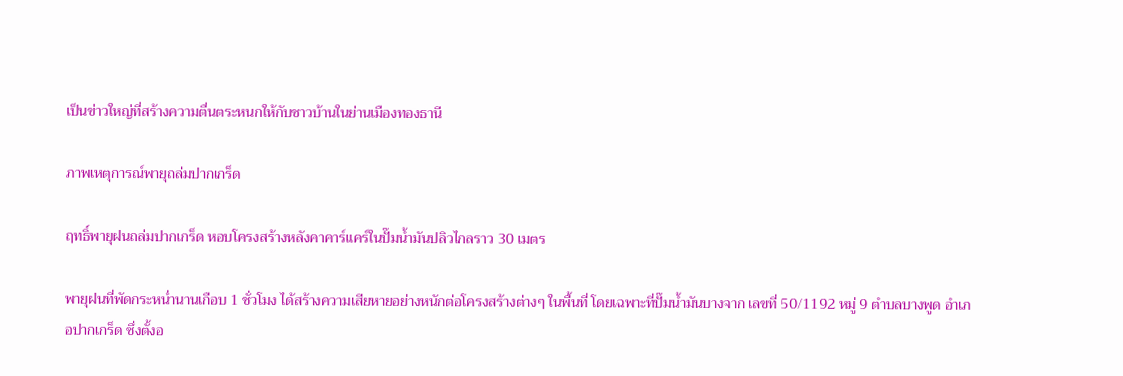เป็นข่าวใหญ่ที่สร้างความตื่นตระหนกให้กับชาวบ้านในย่านเมืองทองธานี

ภาพเหตุการณ์พายุถล่มปากเกร็ด

ฤทธิ์พายุฝนถล่มปากเกร็ด หอบโครงสร้างหลังคาคาร์แคร์ในปั๊มน้ำมันปลิวไกลราว 30 เมตร

พายุฝนที่พัดกระหน่ำนานเกือบ 1 ชั่วโมง ได้สร้างความเสียหายอย่างหนักต่อโครงสร้างต่างๆ ในพื้นที่ โดยเฉพาะที่ปั๊มน้ำมันบางจาก เลขที่ 50/1192 หมู่ 9 ตำบลบางพูด อำเภอปากเกร็ด ซึ่งตั้งอ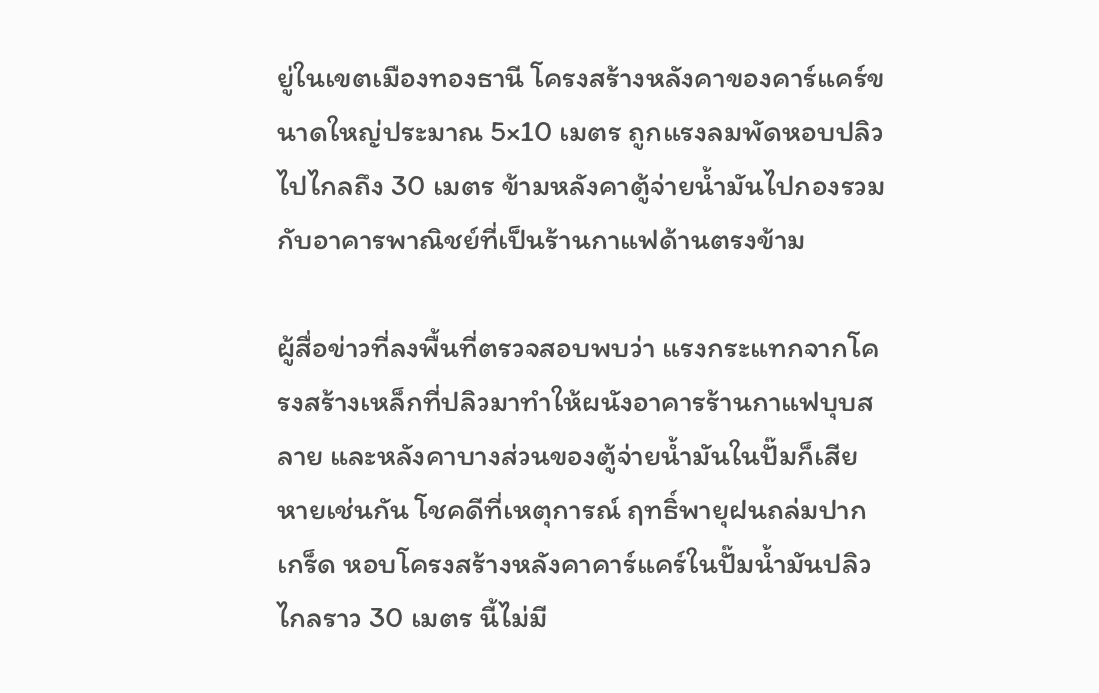ยู่ในเขตเมืองทองธานี โครงสร้างหลังคาของคาร์แคร์ขนาดใหญ่ประมาณ 5×10 เมตร ถูกแรงลมพัดหอบปลิวไปไกลถึง 30 เมตร ข้ามหลังคาตู้จ่ายน้ำมันไปกองรวมกับอาคารพาณิชย์ที่เป็นร้านกาแฟด้านตรงข้าม

ผู้สื่อข่าวที่ลงพื้นที่ตรวจสอบพบว่า แรงกระแทกจากโครงสร้างเหล็กที่ปลิวมาทำให้ผนังอาคารร้านกาแฟบุบสลาย และหลังคาบางส่วนของตู้จ่ายน้ำมันในปั๊มก็เสียหายเช่นกัน โชคดีที่เหตุการณ์ ฤทธิ์พายุฝนถล่มปากเกร็ด หอบโครงสร้างหลังคาคาร์แคร์ในปั๊มน้ำมันปลิวไกลราว 30 เมตร นี้ไม่มี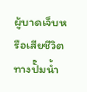ผู้บาดเจ็บหรือเสียชีวิต ทางปั๊มน้ำ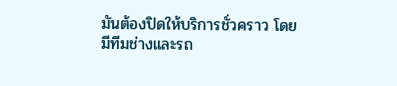มันต้องปิดให้บริการชั่วคราว โดยมีทีมช่างและรถ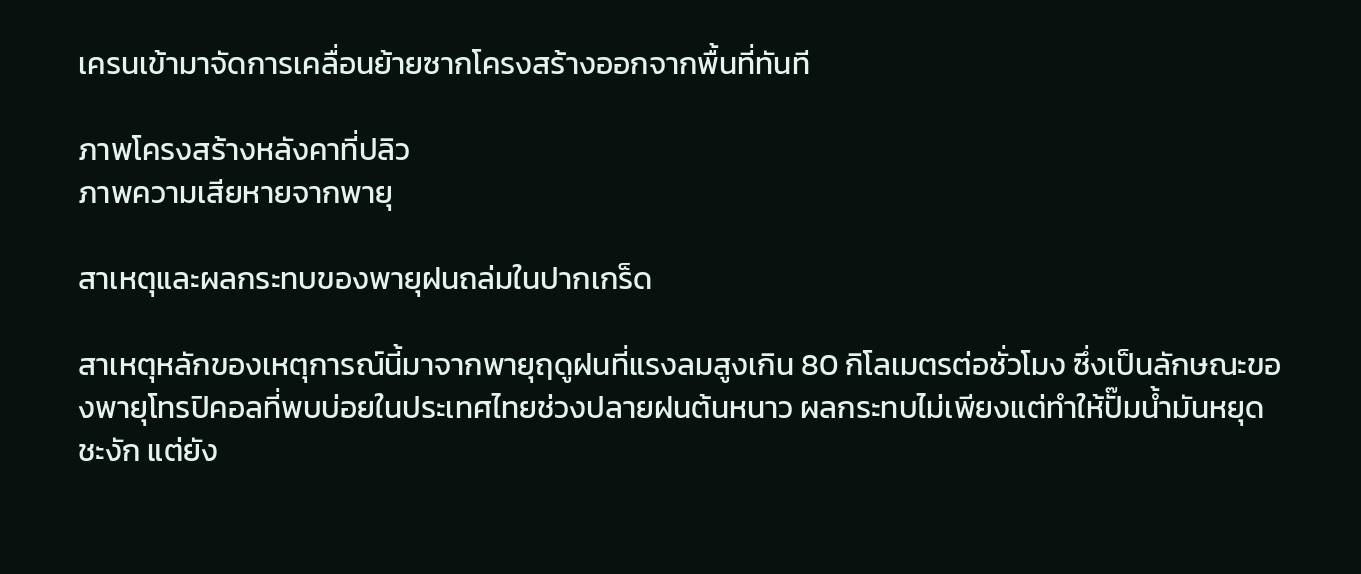เครนเข้ามาจัดการเคลื่อนย้ายซากโครงสร้างออกจากพื้นที่ทันที

ภาพโครงสร้างหลังคาที่ปลิว
ภาพความเสียหายจากพายุ

สาเหตุและผลกระทบของพายุฝนถล่มในปากเกร็ด

สาเหตุหลักของเหตุการณ์นี้มาจากพายุฤดูฝนที่แรงลมสูงเกิน 80 กิโลเมตรต่อชั่วโมง ซึ่งเป็นลักษณะของพายุโทรปิคอลที่พบบ่อยในประเทศไทยช่วงปลายฝนต้นหนาว ผลกระทบไม่เพียงแต่ทำให้ปั๊มน้ำมันหยุดชะงัก แต่ยัง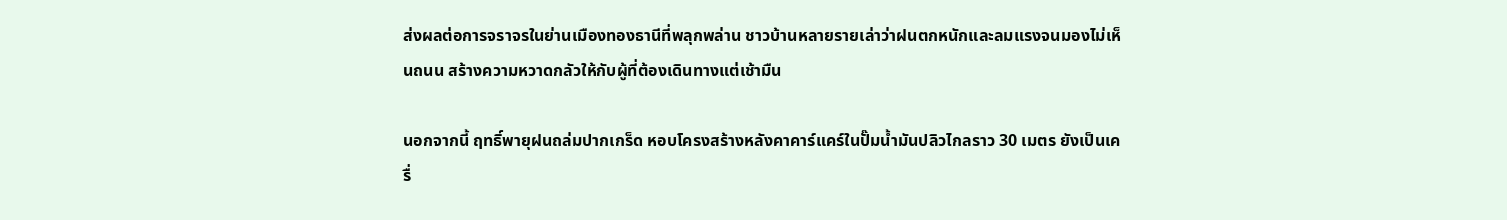ส่งผลต่อการจราจรในย่านเมืองทองธานีที่พลุกพล่าน ชาวบ้านหลายรายเล่าว่าฝนตกหนักและลมแรงจนมองไม่เห็นถนน สร้างความหวาดกลัวให้กับผู้ที่ต้องเดินทางแต่เช้ามืน

นอกจากนี้ ฤทธิ์พายุฝนถล่มปากเกร็ด หอบโครงสร้างหลังคาคาร์แคร์ในปั๊มน้ำมันปลิวไกลราว 30 เมตร ยังเป็นเครื่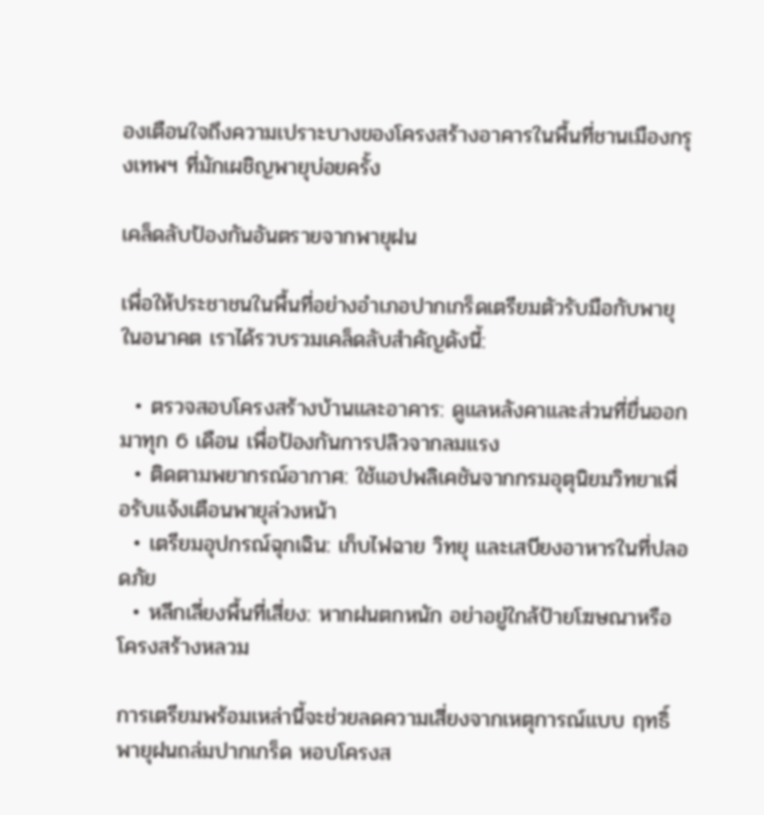องเตือนใจถึงความเปราะบางของโครงสร้างอาคารในพื้นที่ชานเมืองกรุงเทพฯ ที่มักเผชิญพายุบ่อยครั้ง

เคล็ดลับป้องกันอันตรายจากพายุฝน

เพื่อให้ประชาชนในพื้นที่อย่างอำเภอปากเกร็ดเตรียมตัวรับมือกับพายุในอนาคต เราได้รวบรวมเคล็ดลับสำคัญดังนี้:

  • ตรวจสอบโครงสร้างบ้านและอาคาร: ดูแลหลังคาและส่วนที่ยื่นออกมาทุก 6 เดือน เพื่อป้องกันการปลิวจากลมแรง
  • ติดตามพยากรณ์อากาศ: ใช้แอปพลิเคชันจากกรมอุตุนิยมวิทยาเพื่อรับแจ้งเตือนพายุล่วงหน้า
  • เตรียมอุปกรณ์ฉุกเฉิน: เก็บไฟฉาย วิทยุ และเสบียงอาหารในที่ปลอดภัย
  • หลีกเลี่ยงพื้นที่เสี่ยง: หากฝนตกหนัก อย่าอยู่ใกล้ป้ายโฆษณาหรือโครงสร้างหลวม

การเตรียมพร้อมเหล่านี้จะช่วยลดความเสี่ยงจากเหตุการณ์แบบ ฤทธิ์พายุฝนถล่มปากเกร็ด หอบโครงส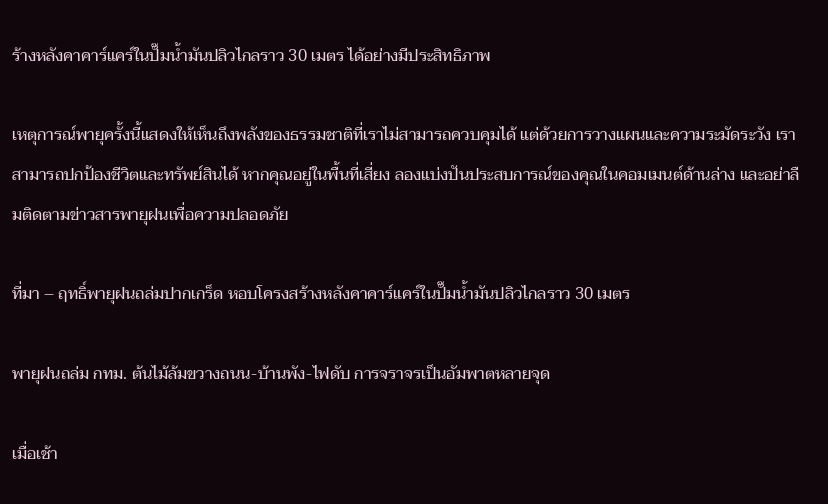ร้างหลังคาคาร์แคร์ในปั๊มน้ำมันปลิวไกลราว 30 เมตร ได้อย่างมีประสิทธิภาพ

เหตุการณ์พายุครั้งนี้แสดงให้เห็นถึงพลังของธรรมชาติที่เราไม่สามารถควบคุมได้ แต่ด้วยการวางแผนและความระมัดระวัง เราสามารถปกป้องชีวิตและทรัพย์สินได้ หากคุณอยู่ในพื้นที่เสี่ยง ลองแบ่งปันประสบการณ์ของคุณในคอมเมนต์ด้านล่าง และอย่าลืมติดตามข่าวสารพายุฝนเพื่อความปลอดภัย

ที่มา – ฤทธิ์พายุฝนถล่มปากเกร็ด หอบโครงสร้างหลังคาคาร์แคร์ในปั๊มน้ำมันปลิวไกลราว 30 เมตร

พายุฝนถล่ม กทม. ต้นไม้ล้มขวางถนน-บ้านพัง-ไฟดับ การจราจรเป็นอัมพาตหลายจุด

เมื่อเช้า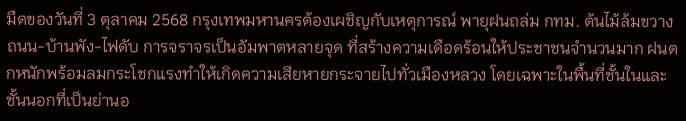มืดของวันที่ 3 ตุลาคม 2568 กรุงเทพมหานครต้องเผชิญกับเหตุการณ์ พายุฝนถล่ม กทม. ต้นไม้ล้มขวางถนน-บ้านพัง-ไฟดับ การจราจรเป็นอัมพาตหลายจุด ที่สร้างความเดือดร้อนให้ประชาชนจำนวนมาก ฝนตกหนักพร้อมลมกระโชกแรงทำให้เกิดความเสียหายกระจายไปทั่วเมืองหลวง โดยเฉพาะในพื้นที่ชั้นในและชั้นนอกที่เป็นย่านอ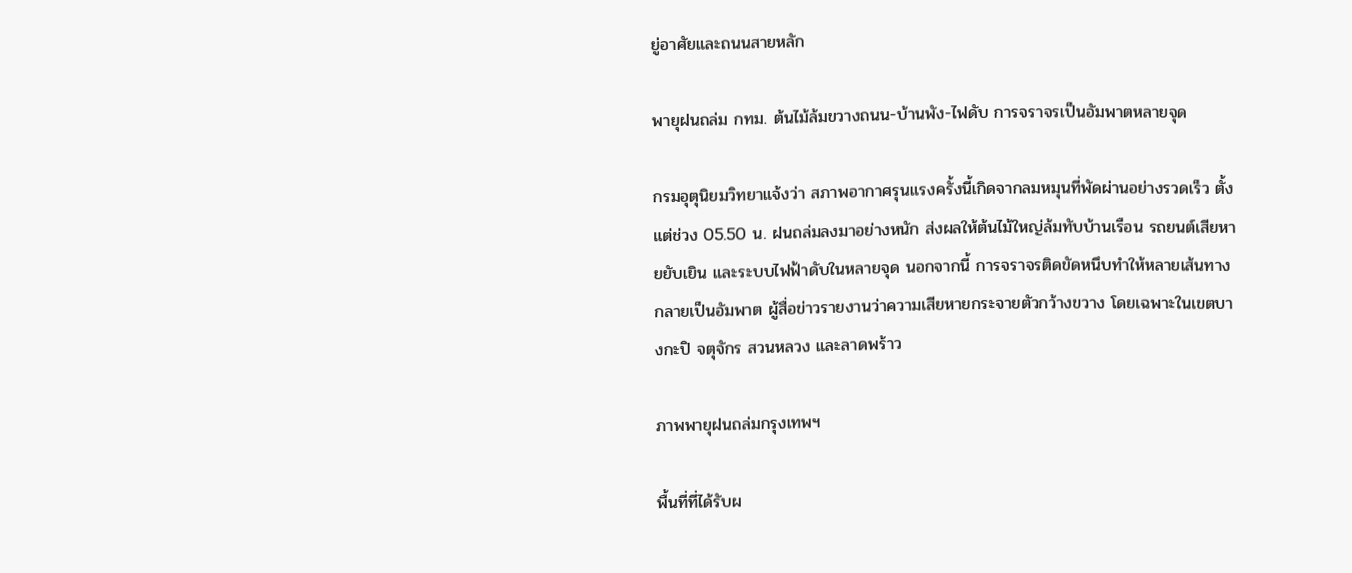ยู่อาศัยและถนนสายหลัก

พายุฝนถล่ม กทม. ต้นไม้ล้มขวางถนน-บ้านพัง-ไฟดับ การจราจรเป็นอัมพาตหลายจุด

กรมอุตุนิยมวิทยาแจ้งว่า สภาพอากาศรุนแรงครั้งนี้เกิดจากลมหมุนที่พัดผ่านอย่างรวดเร็ว ตั้งแต่ช่วง 05.50 น. ฝนถล่มลงมาอย่างหนัก ส่งผลให้ต้นไม้ใหญ่ล้มทับบ้านเรือน รถยนต์เสียหายยับเยิน และระบบไฟฟ้าดับในหลายจุด นอกจากนี้ การจราจรติดขัดหนึบทำให้หลายเส้นทางกลายเป็นอัมพาต ผู้สื่อข่าวรายงานว่าความเสียหายกระจายตัวกว้างขวาง โดยเฉพาะในเขตบางกะปิ จตุจักร สวนหลวง และลาดพร้าว

ภาพพายุฝนถล่มกรุงเทพฯ

พื้นที่ที่ได้รับผ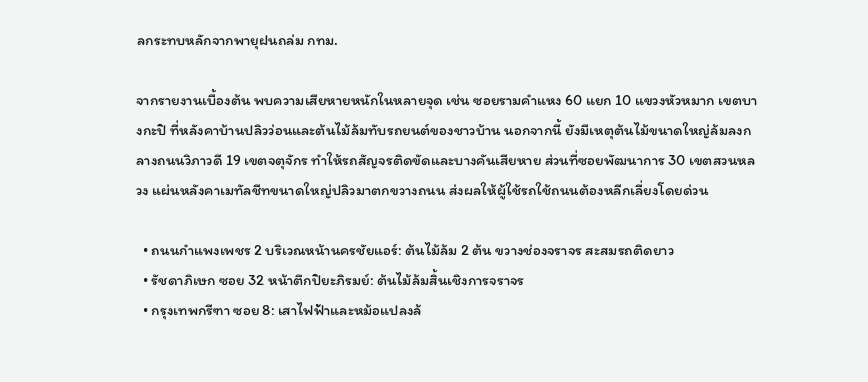ลกระทบหลักจากพายุฝนถล่ม กทม.

จากรายงานเบื้องต้น พบความเสียหายหนักในหลายจุด เช่น ซอยรามคำแหง 60 แยก 10 แขวงหัวหมาก เขตบางกะปิ ที่หลังคาบ้านปลิวว่อนและต้นไม้ล้มทับรถยนต์ของชาวบ้าน นอกจากนี้ ยังมีเหตุต้นไม้ขนาดใหญ่ล้มลงกลางถนนวิภาวดี 19 เขตจตุจักร ทำให้รถสัญจรติดขัดและบางคันเสียหาย ส่วนที่ซอยพัฒนาการ 30 เขตสวนหลวง แผ่นหลังคาเมทัลชีทขนาดใหญ่ปลิวมาตกขวางถนน ส่งผลให้ผู้ใช้รถใช้ถนนต้องหลีกเลี่ยงโดยด่วน

  • ถนนกำแพงเพชร 2 บริเวณหน้านครชัยแอร์: ต้นไม้ล้ม 2 ต้น ขวางช่องจราจร สะสมรถติดยาว
  • รัชดาภิเษก ซอย 32 หน้าตึกปิยะภิรมย์: ต้นไม้ล้มสิ้นเชิงการจราจร
  • กรุงเทพกรีฑา ซอย 8: เสาไฟฟ้าและหม้อแปลงล้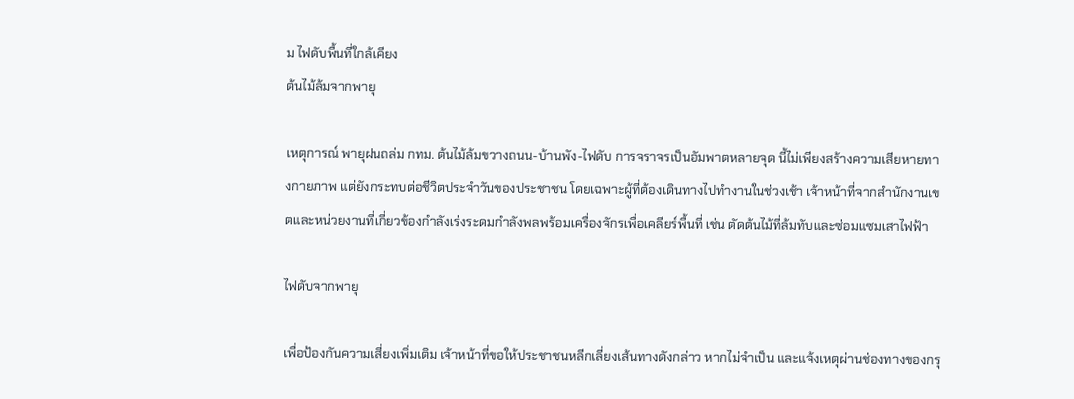ม ไฟดับพื้นที่ใกล้เคียง
ต้นไม้ล้มจากพายุ

เหตุการณ์ พายุฝนถล่ม กทม. ต้นไม้ล้มขวางถนน-บ้านพัง-ไฟดับ การจราจรเป็นอัมพาตหลายจุด นี้ไม่เพียงสร้างความเสียหายทางกายภาพ แต่ยังกระทบต่อชีวิตประจำวันของประชาชน โดยเฉพาะผู้ที่ต้องเดินทางไปทำงานในช่วงเช้า เจ้าหน้าที่จากสำนักงานเขตและหน่วยงานที่เกี่ยวข้องกำลังเร่งระดมกำลังพลพร้อมเครื่องจักรเพื่อเคลียร์พื้นที่ เช่น ตัดต้นไม้ที่ล้มทับและซ่อมแซมเสาไฟฟ้า

ไฟดับจากพายุ

เพื่อป้องกันความเสี่ยงเพิ่มเติม เจ้าหน้าที่ขอให้ประชาชนหลีกเลี่ยงเส้นทางดังกล่าว หากไม่จำเป็น และแจ้งเหตุผ่านช่องทางของกรุ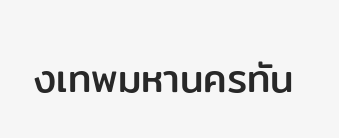งเทพมหานครทัน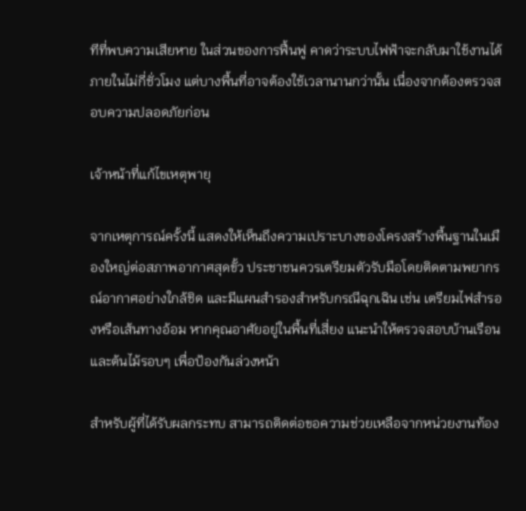ทีที่พบความเสียหาย ในส่วนของการฟื้นฟู คาดว่าระบบไฟฟ้าจะกลับมาใช้งานได้ภายในไม่กี่ชั่วโมง แต่บางพื้นที่อาจต้องใช้เวลานานกว่านั้น เนื่องจากต้องตรวจสอบความปลอดภัยก่อน

เจ้าหน้าที่แก้ไขเหตุพายุ

จากเหตุการณ์ครั้งนี้ แสดงให้เห็นถึงความเปราะบางของโครงสร้างพื้นฐานในเมืองใหญ่ต่อสภาพอากาศสุดขั้ว ประชาชนควรเตรียมตัวรับมือโดยติดตามพยากรณ์อากาศอย่างใกล้ชิด และมีแผนสำรองสำหรับกรณีฉุกเฉิน เช่น เตรียมไฟสำรองหรือเส้นทางอ้อม หากคุณอาศัยอยู่ในพื้นที่เสี่ยง แนะนำให้ตรวจสอบบ้านเรือนและต้นไม้รอบๆ เพื่อป้องกันล่วงหน้า

สำหรับผู้ที่ได้รับผลกระทบ สามารถติดต่อขอความช่วยเหลือจากหน่วยงานท้อง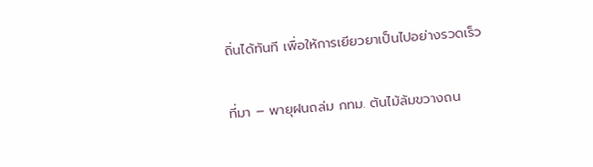ถิ่นได้ทันที เพื่อให้การเยียวยาเป็นไปอย่างรวดเร็ว

ที่มา – พายุฝนถล่ม กทม. ต้นไม้ล้มขวางถน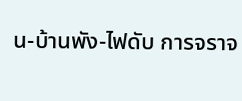น-บ้านพัง-ไฟดับ การจราจ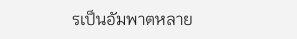รเป็นอัมพาตหลาย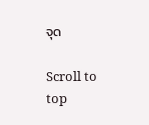จุด

Scroll to top